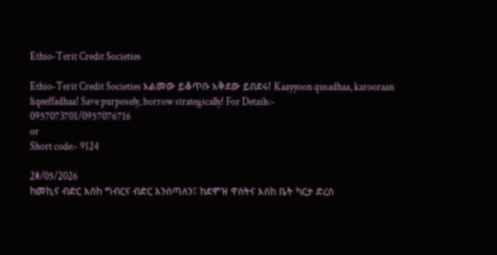Ethio-Terit Credit Societies

Ethio-Terit Credit Societies አልመው ይቆጥቡ አቅደው ይበደሩ! Kaayyoon qusadhaa, karooraan liqeeffadhaa! Save purposely, borrow strategically! For Details:-
0957073701/0957076716
or
Short code:- 9124

28/05/2026
ከመኪና ብድር እስከ ግብርና ብድር እንሰጣለን፤ ከደሞዝ ዋስትና እስከ ቤት ካርታ ድረስ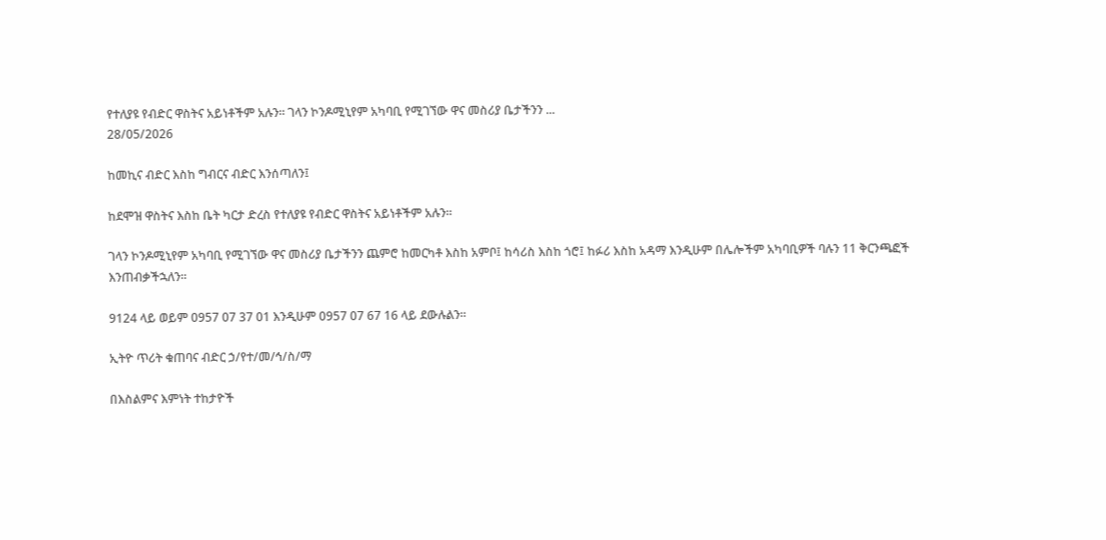የተለያዩ የብድር ዋስትና አይነቶችም አሉን። ገላን ኮንዶሚኒየም አካባቢ የሚገኘው ዋና መስሪያ ቤታችንን ...
28/05/2026

ከመኪና ብድር እስከ ግብርና ብድር እንሰጣለን፤

ከደሞዝ ዋስትና እስከ ቤት ካርታ ድረስ የተለያዩ የብድር ዋስትና አይነቶችም አሉን።

ገላን ኮንዶሚኒየም አካባቢ የሚገኘው ዋና መስሪያ ቤታችንን ጨምሮ ከመርካቶ እስከ አምቦ፤ ከሳሪስ እስከ ጎሮ፤ ከፉሪ እስከ አዳማ እንዲሁም በሌሎችም አካባቢዎች ባሉን 11 ቅርንጫፎች እንጠብቃችኋለን።

9124 ላይ ወይም 0957 07 37 01 እንዲሁም 0957 07 67 16 ላይ ደውሉልን።

ኢትዮ ጥሪት ቁጠባና ብድር ኃ/የተ/መ/ኅ/ስ/ማ

በእስልምና እምነት ተከታዮች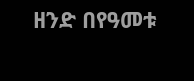ዘንድ በየዓመቱ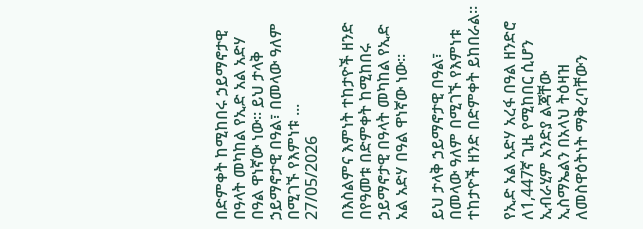በድምቀት ከሚከበሩ ኃይማኖታዊ በዓላት መካከል የኢድ አል አድሃ በዓል ዋነኛው ነው። ይህ ታላቅ ኃይማኖታዊ በዓል፣ በመላው ዓለም በሚገኙ የእምነቱ ...
27/05/2026

በእስልምና እምነት ተከታዮች ዘንድ በየዓመቱ በድምቀት ከሚከበሩ ኃይማኖታዊ በዓላት መካከል የኢድ አል አድሃ በዓል ዋነኛው ነው።

ይህ ታላቅ ኃይማኖታዊ በዓል፣ በመላው ዓለም በሚገኙ የእምነቱ ተከታዮች ዘንድ በድምቀት ይከበራል።

የኢድ አል አድሃ አረፋ በዓል ዘንድሮ ለ1,447ኛ ጊዜ የሚከበር ሲሆን ኢብራሂም አንድያ ልጃቸው ኢስማኤልን በአላህ ትዕዛዝ ለመስዋዕትነት ማቅረባቸውን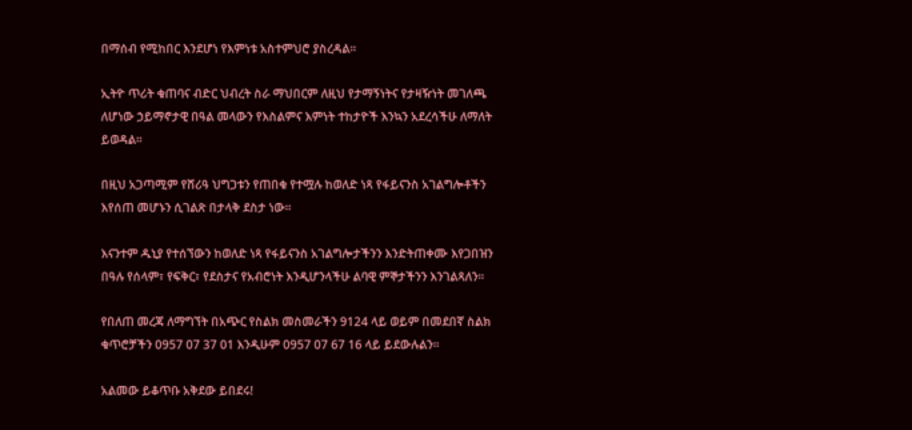በማሰብ የሚከበር እንደሆነ የእምነቱ አስተምህሮ ያስረዳል።

ኢትዮ ጥሪት ቁጠባና ብድር ህብረት ስራ ማህበርም ለዚህ የታማኝነትና የታዛዥነት መገለጫ ለሆነው ኃይማኖታዊ በዓል መላውን የእስልምና እምነት ተከታዮች እንኳን አደረሳችሁ ለማለት ይወዳል፡፡

በዚህ አጋጣሚም የሸሪዓ ህግጋቱን የጠበቁ የተሟሉ ከወለድ ነጻ የፋይናንስ አገልግሎቶችን እየሰጠ መሆኑን ሲገልጽ በታላቅ ደስታ ነው፡፡

እናንተም ዱኒያ የተሰኘውን ከወለድ ነጻ የፋይናንስ አገልግሎታችንን እንድትጠቀሙ እየጋበዝን
በዓሉ የሰላም፣ የፍቅር፣ የደስታና የአብሮነት እንዲሆንላችሁ ልባዊ ምኞታችንን እንገልጻለን፡፡

የበለጠ መረጃ ለማግኘት በአጭር የስልክ መስመራችን 9124 ላይ ወይም በመደበኛ ስልክ ቁጥሮቻችን 0957 07 37 01 እንዲሁም 0957 07 67 16 ላይ ይደውሉልን፡፡

አልመው ይቆጥቡ አቅደው ይበደሩ!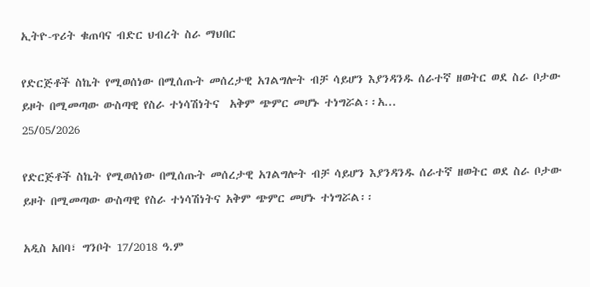ኢትዮ-ጥሪት ቁጠባና ብድር ህብረት ስራ ማህበር

የድርጅቶች ስኬት የሚወሰነው በሚሰጡት መሰረታዊ አገልግሎት ብቻ ሳይሆን እያንዳንዱ ሰራተኛ ዘወትር ወደ ስራ ቦታው ይዞት በሚመጣው ውስጣዊ የስራ ተነሳሽነትና  አቅም ጭምር መሆኑ ተነግሯል፡፡አ...
25/05/2026

የድርጅቶች ስኬት የሚወሰነው በሚሰጡት መሰረታዊ አገልግሎት ብቻ ሳይሆን እያንዳንዱ ሰራተኛ ዘወትር ወደ ስራ ቦታው ይዞት በሚመጣው ውስጣዊ የስራ ተነሳሽነትና አቅም ጭምር መሆኑ ተነግሯል፡፡

አዲስ አበባ፣ ግንቦት 17/2018 ዓ.ም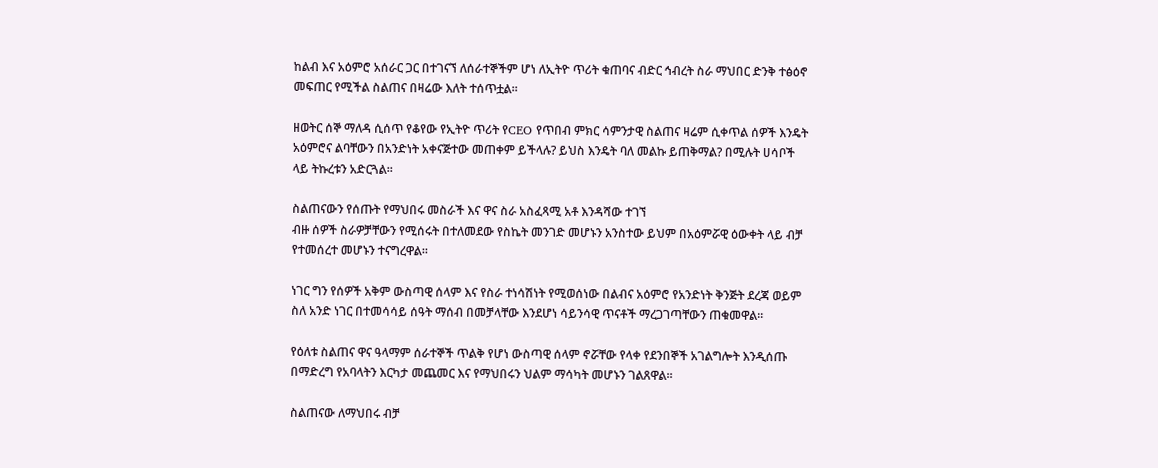ከልብ እና አዕምሮ አሰራር ጋር በተገናኘ ለሰራተኞችም ሆነ ለኢትዮ ጥሪት ቁጠባና ብድር ኅብረት ስራ ማህበር ድንቅ ተፅዕኖ መፍጠር የሚችል ስልጠና በዛሬው እለት ተሰጥቷል፡፡

ዘወትር ሰኞ ማለዳ ሲሰጥ የቆየው የኢትዮ ጥሪት የCEO የጥበብ ምክር ሳምንታዊ ስልጠና ዛሬም ሲቀጥል ሰዎች እንዴት አዕምሮና ልባቸውን በአንድነት አቀናጅተው መጠቀም ይችላሉ? ይህስ እንዴት ባለ መልኩ ይጠቅማል? በሚሉት ሀሳቦች ላይ ትኩረቱን አድርጓል፡፡

ስልጠናውን የሰጡት የማህበሩ መስራች እና ዋና ስራ አስፈጻሚ አቶ እንዳሻው ተገኘ
ብዙ ሰዎች ስራዎቻቸውን የሚሰሩት በተለመደው የስኬት መንገድ መሆኑን አንስተው ይህም በአዕምሯዊ ዕውቀት ላይ ብቻ የተመሰረተ መሆኑን ተናግረዋል፡፡

ነገር ግን የሰዎች አቅም ውስጣዊ ሰላም እና የስራ ተነሳሽነት የሚወሰነው በልብና አዕምሮ የአንድነት ቅንጅት ደረጃ ወይም ስለ አንድ ነገር በተመሳሳይ ሰዓት ማሰብ በመቻላቸው እንደሆነ ሳይንሳዊ ጥናቶች ማረጋገጣቸውን ጠቁመዋል፡፡

የዕለቱ ስልጠና ዋና ዓላማም ሰራተኞች ጥልቅ የሆነ ውስጣዊ ሰላም ኖሯቸው የላቀ የደንበኞች አገልግሎት እንዲሰጡ በማድረግ የአባላትን እርካታ መጨመር እና የማህበሩን ህልም ማሳካት መሆኑን ገልጸዋል፡፡

ስልጠናው ለማህበሩ ብቻ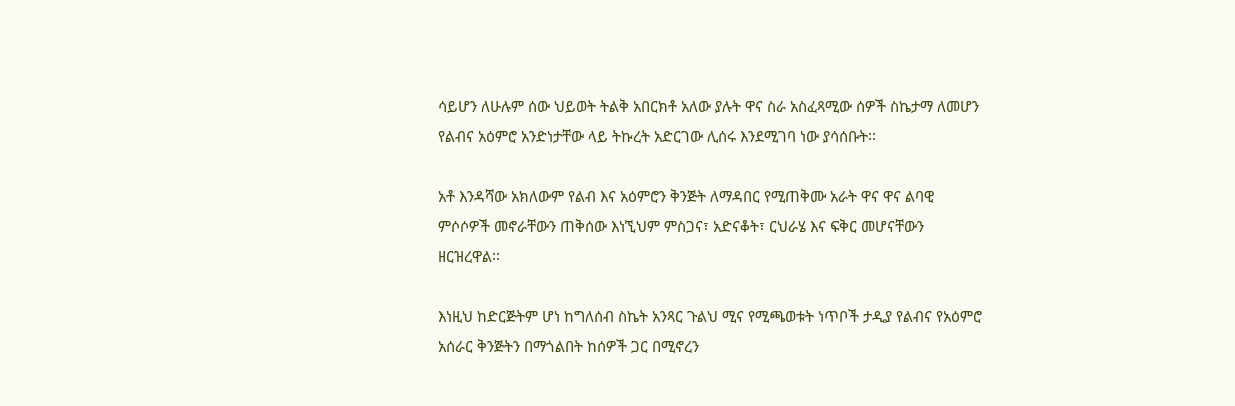ሳይሆን ለሁሉም ሰው ህይወት ትልቅ አበርክቶ አለው ያሉት ዋና ስራ አስፈጻሚው ሰዎች ስኬታማ ለመሆን የልብና አዕምሮ አንድነታቸው ላይ ትኩረት አድርገው ሊሰሩ እንደሚገባ ነው ያሳሰቡት፡፡

አቶ እንዳሻው አክለውም የልብ እና አዕምሮን ቅንጅት ለማዳበር የሚጠቅሙ አራት ዋና ዋና ልባዊ ምሶሶዎች መኖራቸውን ጠቅሰው እነኚህም ምስጋና፣ አድናቆት፣ ርህራሄ እና ፍቅር መሆናቸውን ዘርዝረዋል፡፡

እነዚህ ከድርጅትም ሆነ ከግለሰብ ስኬት አንጻር ጉልህ ሚና የሚጫወቱት ነጥቦች ታዲያ የልብና የአዕምሮ አሰራር ቅንጅትን በማጎልበት ከሰዎች ጋር በሚኖረን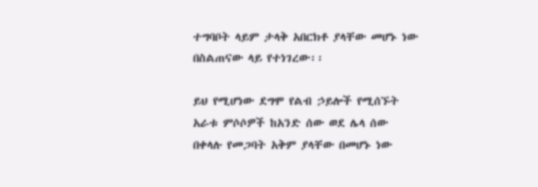ተግባቦት ላይም ታላቅ አበርክቶ ያላቸው መሆኑ ነው በስልጠናው ላይ የተነገረው፡፡

ይህ የሚሆነው ደግሞ የልብ ኃይሎች የሚሰኙት አራቱ ምሶሶዎች ከአንድ ሰው ወደ ሌላ ሰው በቀላሉ የመጋባት አቅም ያላቸው በመሆኑ ነው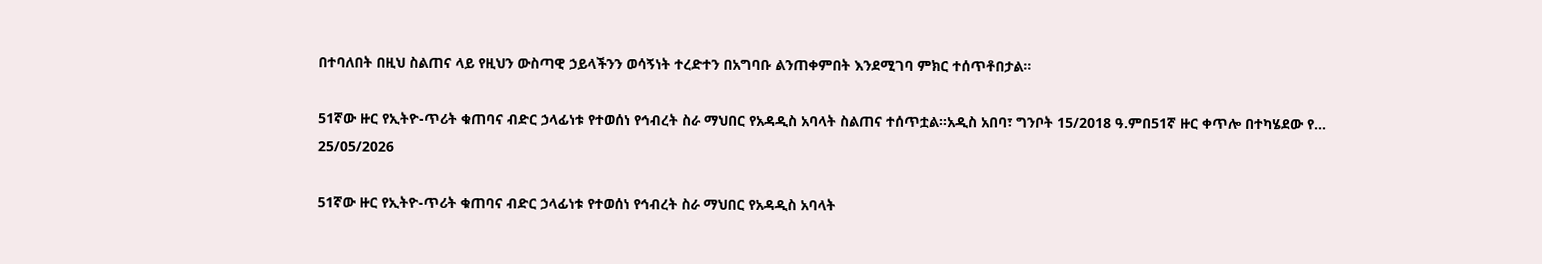በተባለበት በዚህ ስልጠና ላይ የዚህን ውስጣዊ ኃይላችንን ወሳኝነት ተረድተን በአግባቡ ልንጠቀምበት እንደሚገባ ምክር ተሰጥቶበታል፡፡

51ኛው ዙር የኢትዮ-ጥሪት ቁጠባና ብድር ኃላፊነቱ የተወሰነ የኅብረት ስራ ማህበር የአዳዲስ አባላት ስልጠና ተሰጥቷል፡፡አዲስ አበባ፣ ግንቦት 15/2018 ዓ.ምበ51ኛ ዙር ቀጥሎ በተካሄደው የ...
25/05/2026

51ኛው ዙር የኢትዮ-ጥሪት ቁጠባና ብድር ኃላፊነቱ የተወሰነ የኅብረት ስራ ማህበር የአዳዲስ አባላት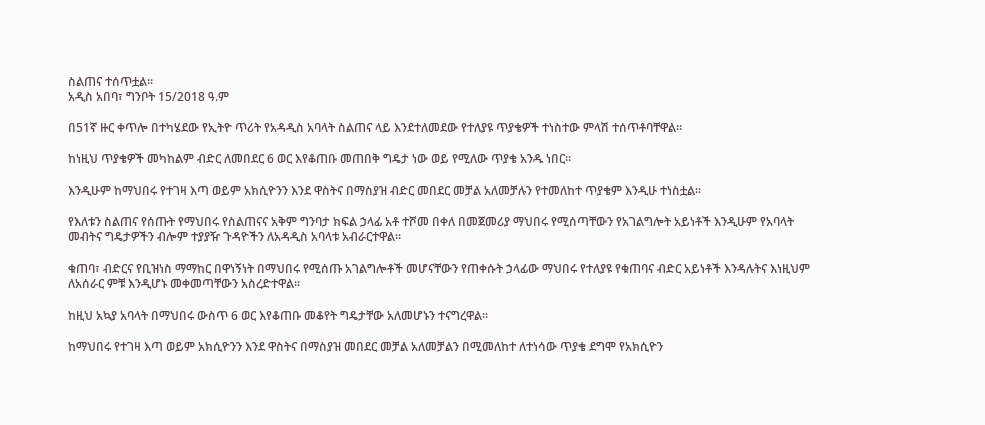ስልጠና ተሰጥቷል፡፡
አዲስ አበባ፣ ግንቦት 15/2018 ዓ.ም

በ51ኛ ዙር ቀጥሎ በተካሄደው የኢትዮ ጥሪት የአዳዲስ አባላት ስልጠና ላይ እንደተለመደው የተለያዩ ጥያቄዎች ተነስተው ምላሽ ተሰጥቶባቸዋል፡፡

ከነዚህ ጥያቄዎች መካከልም ብድር ለመበደር 6 ወር እየቆጠቡ መጠበቅ ግዴታ ነው ወይ የሚለው ጥያቄ አንዱ ነበር፡፡

እንዲሁም ከማህበሩ የተገዛ እጣ ወይም አክሲዮንን እንደ ዋስትና በማስያዝ ብድር መበደር መቻል አለመቻሉን የተመለከተ ጥያቄም እንዲሁ ተነስቷል፡፡

የእለቱን ስልጠና የሰጡት የማህበሩ የስልጠናና አቅም ግንባታ ክፍል ኃላፊ አቶ ተሾመ በቀለ በመጀመሪያ ማህበሩ የሚሰጣቸውን የአገልግሎት አይነቶች እንዲሁም የአባላት መብትና ግዴታዎችን ብሎም ተያያዥ ጉዳዮችን ለአዳዲስ አባላቱ አብራርተዋል፡፡

ቁጠባ፣ ብድርና የቢዝነስ ማማከር በዋነኝነት በማህበሩ የሚሰጡ አገልግሎቶች መሆናቸውን የጠቀሱት ኃላፊው ማህበሩ የተለያዩ የቁጠባና ብድር አይነቶች እንዳሉትና እነዚህም ለአሰራር ምቹ እንዲሆኑ መቀመጣቸውን አስረድተዋል፡፡

ከዚህ አኳያ አባላት በማህበሩ ውስጥ 6 ወር እየቆጠቡ መቆየት ግዴታቸው አለመሆኑን ተናግረዋል፡፡

ከማህበሩ የተገዛ እጣ ወይም አክሲዮንን እንደ ዋስትና በማስያዝ መበደር መቻል አለመቻልን በሚመለከተ ለተነሳው ጥያቄ ደግሞ የአክሲዮን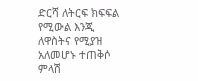ድርሻ ለትርፍ ክፍፍል የሚውል እንጂ ለዋስትና የሚያዝ አለመሆኑ ተጠቅሶ ምላሽ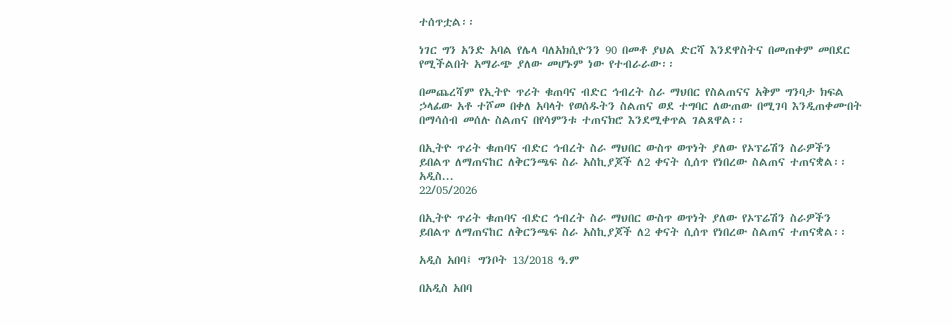ተሰጥቷል፡፡

ነገር ግን አንድ አባል የሌላ ባለአክሲዮንን 90 በመቶ ያህል ድርሻ እንደዋስትና በመጠቀም መበደር የሚችልበት አማራጭ ያለው መሆኑም ነው የተብራራው፡፡

በመጨረሻም የኢትዮ ጥሪት ቁጠባና ብድር ኅብረት ስራ ማህበር የስልጠናና አቅም ግንባታ ክፍል ኃላፊው አቶ ተሾመ በቀለ አባላት የወሰዱትን ስልጠና ወደ ተግባር ለውጠው በሚገባ እንዲጠቀሙበት በማሳሰብ መሰሉ ስልጠና በየሳምንቱ ተጠናክሮ እንደሚቀጥል ገልጸዋል፡፡

በኢትዮ ጥሪት ቁጠባና ብድር ኅብረት ስራ ማህበር ውስጥ ወጥነት ያለው የኦፕሬሽን ስራዎችን ይበልጥ ለማጠናከር ለቅርንጫፍ ስራ አስኪያጆች ለ2 ቀናት ሲሰጥ የነበረው ስልጠና ተጠናቋል፡፡  አዲስ...
22/05/2026

በኢትዮ ጥሪት ቁጠባና ብድር ኅብረት ስራ ማህበር ውስጥ ወጥነት ያለው የኦፕሬሽን ስራዎችን ይበልጥ ለማጠናከር ለቅርንጫፍ ስራ አስኪያጆች ለ2 ቀናት ሲሰጥ የነበረው ስልጠና ተጠናቋል፡፡

አዲስ አበባ፤ ግንቦት 13/2018 ዓ.ም

በአዲስ አበባ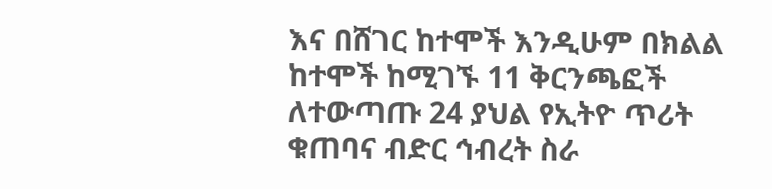እና በሸገር ከተሞች እንዲሁም በክልል ከተሞች ከሚገኙ 11 ቅርንጫፎች ለተውጣጡ 24 ያህል የኢትዮ ጥሪት ቁጠባና ብድር ኅብረት ስራ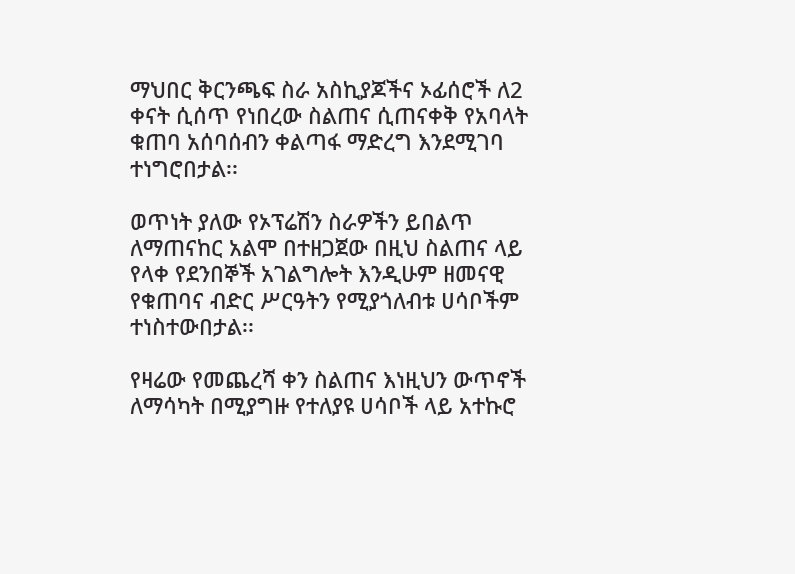ማህበር ቅርንጫፍ ስራ አስኪያጆችና ኦፊሰሮች ለ2 ቀናት ሲሰጥ የነበረው ስልጠና ሲጠናቀቅ የአባላት ቁጠባ አሰባሰብን ቀልጣፋ ማድረግ እንደሚገባ ተነግሮበታል፡፡

ወጥነት ያለው የኦፕሬሽን ስራዎችን ይበልጥ ለማጠናከር አልሞ በተዘጋጀው በዚህ ስልጠና ላይ የላቀ የደንበኞች አገልግሎት እንዲሁም ዘመናዊ የቁጠባና ብድር ሥርዓትን የሚያጎለብቱ ሀሳቦችም ተነስተውበታል፡፡

የዛሬው የመጨረሻ ቀን ስልጠና እነዚህን ውጥኖች ለማሳካት በሚያግዙ የተለያዩ ሀሳቦች ላይ አተኩሮ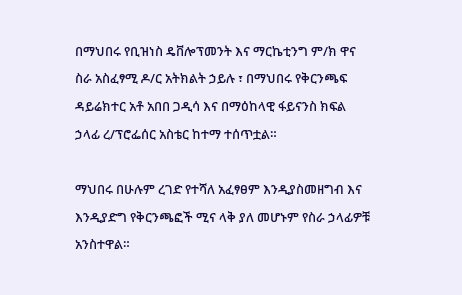በማህበሩ የቢዝነስ ዴቨሎፕመንት እና ማርኬቲንግ ም/ክ ዋና ስራ አስፈፃሚ ዶ/ር አትክልት ኃይሉ ፣ በማህበሩ የቅርንጫፍ ዳይሬክተር አቶ አበበ ጋዲሳ እና በማዕከላዊ ፋይናንስ ክፍል ኃላፊ ረ/ፕሮፌሰር አስቴር ከተማ ተሰጥቷል።

ማህበሩ በሁሉም ረገድ የተሻለ አፈፃፀም እንዲያስመዘግብ እና እንዲያድግ የቅርንጫፎች ሚና ላቅ ያለ መሆኑም የስራ ኃላፊዎቹ አንስተዋል።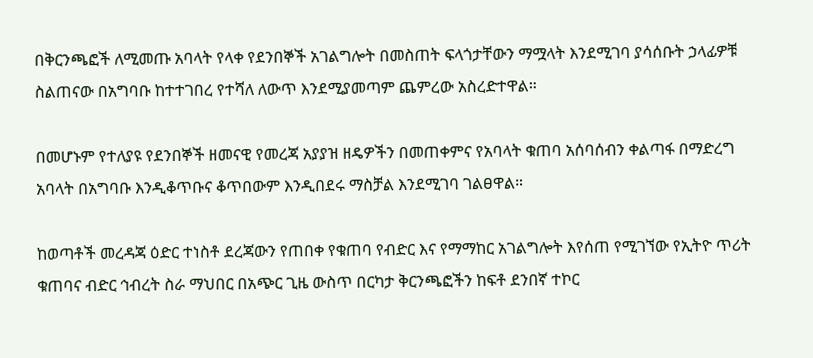በቅርንጫፎች ለሚመጡ አባላት የላቀ የደንበኞች አገልግሎት በመስጠት ፍላጎታቸውን ማሟላት እንደሚገባ ያሳሰቡት ኃላፊዎቹ ስልጠናው በአግባቡ ከተተገበረ የተሻለ ለውጥ እንደሚያመጣም ጨምረው አስረድተዋል።

በመሆኑም የተለያዩ የደንበኞች ዘመናዊ የመረጃ አያያዝ ዘዴዎችን በመጠቀምና የአባላት ቁጠባ አሰባሰብን ቀልጣፋ በማድረግ አባላት በአግባቡ እንዲቆጥቡና ቆጥበውም እንዲበደሩ ማስቻል እንደሚገባ ገልፀዋል።

ከወጣቶች መረዳጃ ዕድር ተነስቶ ደረጃውን የጠበቀ የቁጠባ የብድር እና የማማከር አገልግሎት እየሰጠ የሚገኘው የኢትዮ ጥሪት ቁጠባና ብድር ኅብረት ስራ ማህበር በአጭር ጊዜ ውስጥ በርካታ ቅርንጫፎችን ከፍቶ ደንበኛ ተኮር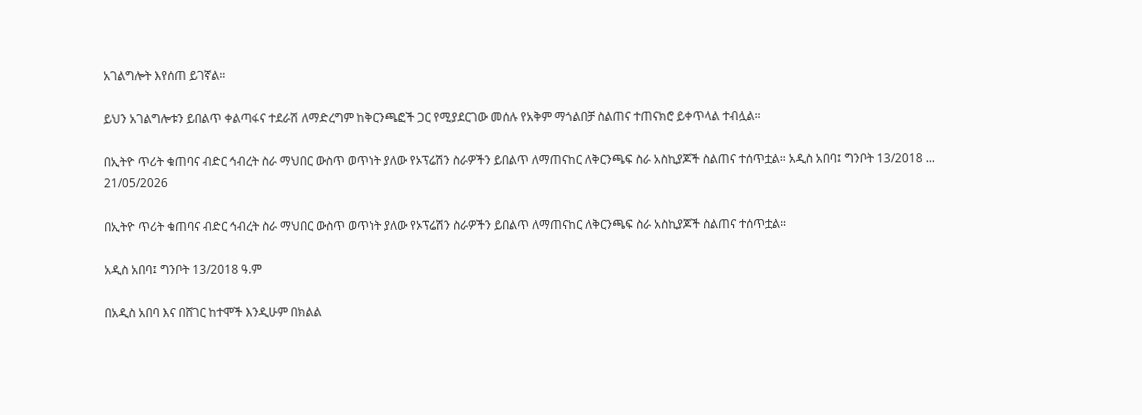አገልግሎት እየሰጠ ይገኛል።

ይህን አገልግሎቱን ይበልጥ ቀልጣፋና ተደራሽ ለማድረግም ከቅርንጫፎች ጋር የሚያደርገው መሰሉ የአቅም ማጎልበቻ ስልጠና ተጠናክሮ ይቀጥላል ተብሏል።

በኢትዮ ጥሪት ቁጠባና ብድር ኅብረት ስራ ማህበር ውስጥ ወጥነት ያለው የኦፕሬሽን ስራዎችን ይበልጥ ለማጠናከር ለቅርንጫፍ ስራ አስኪያጆች ስልጠና ተሰጥቷል። አዲስ አበባ፤ ግንቦት 13/2018 ...
21/05/2026

በኢትዮ ጥሪት ቁጠባና ብድር ኅብረት ስራ ማህበር ውስጥ ወጥነት ያለው የኦፕሬሽን ስራዎችን ይበልጥ ለማጠናከር ለቅርንጫፍ ስራ አስኪያጆች ስልጠና ተሰጥቷል።

አዲስ አበባ፤ ግንቦት 13/2018 ዓ.ም

በአዲስ አበባ እና በሸገር ከተሞች እንዲሁም በክልል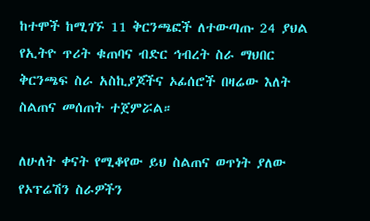ከተሞች ከሚገኙ 11 ቅርንጫፎች ለተውጣጡ 24 ያህል የኢትዮ ጥሪት ቁጠባና ብድር ኅብረት ስራ ማህበር ቅርንጫፍ ስራ አስኪያጆችና ኦፊሰሮች በዛሬው እለት ስልጠና መሰጠት ተጀምሯል።

ለሁለት ቀናት የሚቆየው ይህ ስልጠና ወጥነት ያለው የኦፕሬሽን ስራዎችን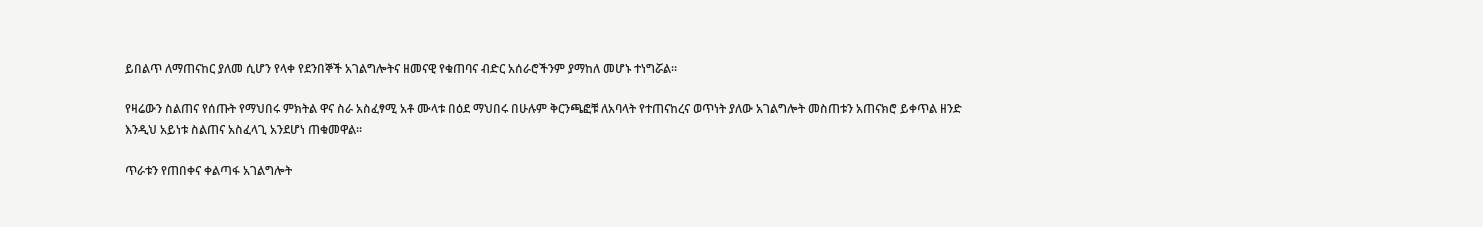ይበልጥ ለማጠናከር ያለመ ሲሆን የላቀ የደንበኞች አገልግሎትና ዘመናዊ የቁጠባና ብድር አሰራሮችንም ያማከለ መሆኑ ተነግሯል።

የዛሬውን ስልጠና የሰጡት የማህበሩ ምክትል ዋና ስራ አስፈፃሚ አቶ ሙላቱ በዕደ ማህበሩ በሁሉም ቅርንጫፎቹ ለአባላት የተጠናከረና ወጥነት ያለው አገልግሎት መስጠቱን አጠናክሮ ይቀጥል ዘንድ እንዲህ አይነቱ ስልጠና አስፈላጊ አንደሆነ ጠቁመዋል።

ጥራቱን የጠበቀና ቀልጣፋ አገልግሎት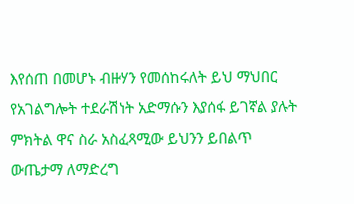እየሰጠ በመሆኑ ብዙሃን የመሰከሩለት ይህ ማህበር የአገልግሎት ተደራሽነት አድማሱን እያሰፋ ይገኛል ያሉት ምክትል ዋና ስራ አስፈጻሚው ይህንን ይበልጥ ውጤታማ ለማድረግ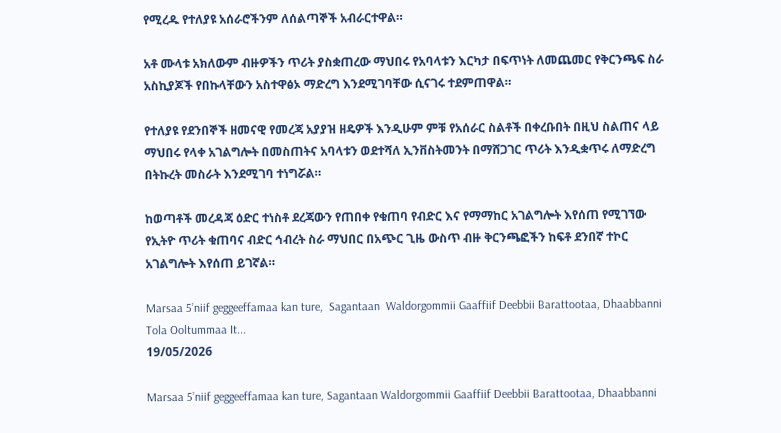የሚረዱ የተለያዩ አሰራሮችንም ለሰልጣኞች አብራርተዋል።

አቶ ሙላቱ አክለውም ብዙዎችን ጥሪት ያስቋጠረው ማህበሩ የአባላቱን እርካታ በፍጥነት ለመጨመር የቅርንጫፍ ስራ አስኪያጆች የበኩላቸውን አስተዋፅኦ ማድረግ እንደሚገባቸው ሲናገሩ ተደምጠዋል።

የተለያዩ የደንበኞች ዘመናዊ የመረጃ አያያዝ ዘዴዎች እንዲሁም ምቹ የአሰራር ስልቶች በቀረቡበት በዚህ ስልጠና ላይ ማህበሩ የላቀ አገልግሎት በመስጠትና አባላቱን ወደተሻለ ኢንቨስትመንት በማሸጋገር ጥሪት እንዲቋጥሩ ለማድረግ በትኩረት መስራት እንደሚገባ ተነግሯል።

ከወጣቶች መረዳጃ ዕድር ተነስቶ ደረጃውን የጠበቀ የቁጠባ የብድር እና የማማከር አገልግሎት እየሰጠ የሚገኘው የኢትዮ ጥሪት ቁጠባና ብድር ኅብረት ስራ ማህበር በአጭር ጊዜ ውስጥ ብዙ ቅርንጫፎችን ከፍቶ ደንበኛ ተኮር አገልግሎት እየሰጠ ይገኛል።

Marsaa 5’niif geggeeffamaa kan ture,  Sagantaan  Waldorgommii Gaaffiif Deebbii Barattootaa, Dhaabbanni Tola Ooltummaa It...
19/05/2026

Marsaa 5’niif geggeeffamaa kan ture, Sagantaan Waldorgommii Gaaffiif Deebbii Barattootaa, Dhaabbanni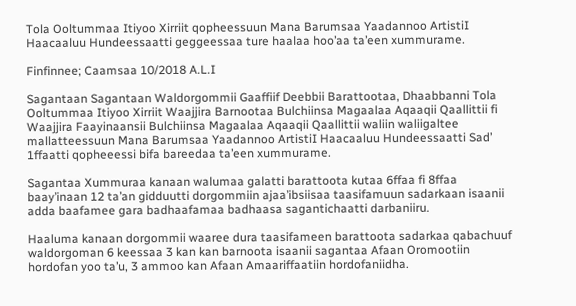Tola Ooltummaa Itiyoo Xirriit qopheessuun Mana Barumsaa Yaadannoo ArtistiI Haacaaluu Hundeessaatti geggeessaa ture haalaa hoo’aa ta’een xummurame.

Finfinnee; Caamsaa 10/2018 A.L.I

Sagantaan Sagantaan Waldorgommii Gaaffiif Deebbii Barattootaa, Dhaabbanni Tola Ooltummaa Itiyoo Xirriit Waajjira Barnootaa Bulchiinsa Magaalaa Aqaaqii Qaallittii fi Waajjira Faayinaansii Bulchiinsa Magaalaa Aqaaqii Qaallittii waliin waliigaltee mallatteessuun Mana Barumsaa Yaadannoo ArtistiI Haacaaluu Hundeessaatti Sad’ 1ffaatti qopheeessi bifa bareedaa ta’een xummurame.

Sagantaa Xummuraa kanaan walumaa galatti barattoota kutaa 6ffaa fi 8ffaa baay’inaan 12 ta’an gidduutti dorgommiin ajaa’ibsiisaa taasifamuun sadarkaan isaanii adda baafamee gara badhaafamaa badhaasa sagantichaatti darbaniiru.

Haaluma kanaan dorgommii waaree dura taasifameen barattoota sadarkaa qabachuuf waldorgoman 6 keessaa 3 kan kan barnoota isaanii sagantaa Afaan Oromootiin hordofan yoo ta’u, 3 ammoo kan Afaan Amaariffaatiin hordofaniidha.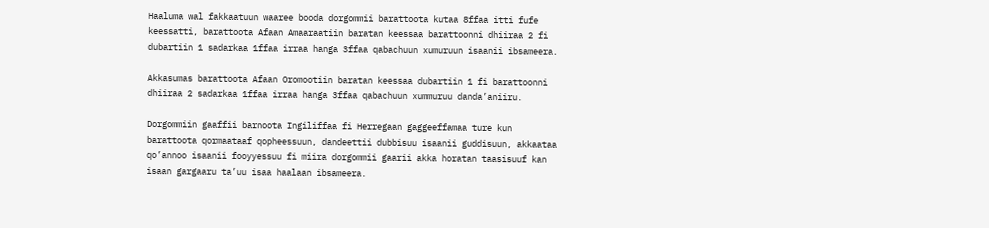Haaluma wal fakkaatuun waaree booda dorgommii barattoota kutaa 8ffaa itti fufe keessatti, barattoota Afaan Amaaraatiin baratan keessaa barattoonni dhiiraa 2 fi dubartiin 1 sadarkaa 1ffaa irraa hanga 3ffaa qabachuun xumuruun isaanii ibsameera.

Akkasumas barattoota Afaan Oromootiin baratan keessaa dubartiin 1 fi barattoonni dhiiraa 2 sadarkaa 1ffaa irraa hanga 3ffaa qabachuun xummuruu danda’aniiru.

Dorgommiin gaaffii barnoota Ingiliffaa fi Herregaan gaggeeffamaa ture kun barattoota qormaataaf qopheessuun, dandeettii dubbisuu isaanii guddisuun, akkaataa qo’annoo isaanii fooyyessuu fi miira dorgommii gaarii akka horatan taasisuuf kan isaan gargaaru ta’uu isaa haalaan ibsameera.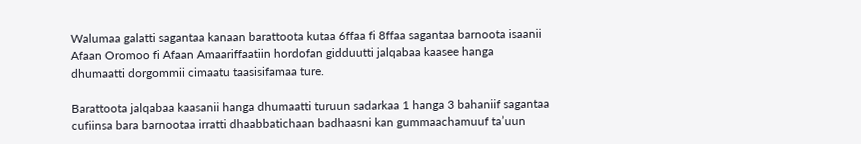Walumaa galatti sagantaa kanaan barattoota kutaa 6ffaa fi 8ffaa sagantaa barnoota isaanii Afaan Oromoo fi Afaan Amaariffaatiin hordofan gidduutti jalqabaa kaasee hanga dhumaatti dorgommii cimaatu taasisifamaa ture.

Barattoota jalqabaa kaasanii hanga dhumaatti turuun sadarkaa 1 hanga 3 bahaniif sagantaa cufiinsa bara barnootaa irratti dhaabbatichaan badhaasni kan gummaachamuuf ta’uun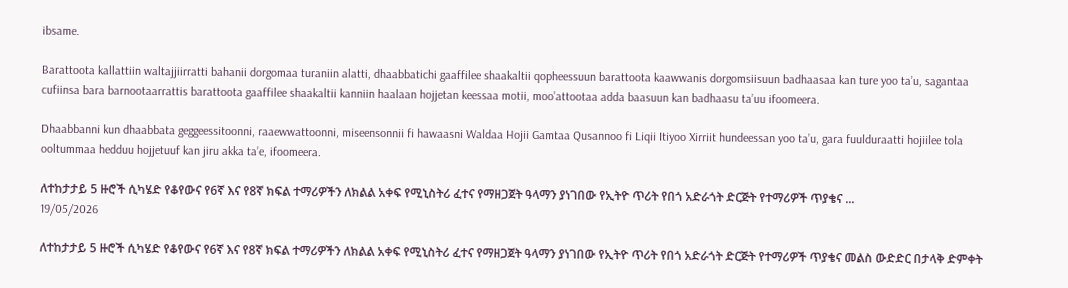ibsame.

Barattoota kallattiin waltajjiirratti bahanii dorgomaa turaniin alatti, dhaabbatichi gaaffilee shaakaltii qopheessuun barattoota kaawwanis dorgomsiisuun badhaasaa kan ture yoo ta’u, sagantaa cufiinsa bara barnootaarrattis barattoota gaaffilee shaakaltii kanniin haalaan hojjetan keessaa motii, moo’attootaa adda baasuun kan badhaasu ta’uu ifoomeera.

Dhaabbanni kun dhaabbata geggeessitoonni, raaewwattoonni, miseensonnii fi hawaasni Waldaa Hojii Gamtaa Qusannoo fi Liqii Itiyoo Xirriit hundeessan yoo ta’u, gara fuulduraatti hojiilee tola ooltummaa hedduu hojjetuuf kan jiru akka ta’e, ifoomeera.

ለተከታታይ 5 ዙሮች ሲካሄድ የቆየውና የ6ኛ እና የ8ኛ ክፍል ተማሪዎችን ለክልል አቀፍ የሚኒስትሪ ፈተና የማዘጋጀት ዓላማን ያነገበው የኢትዮ ጥሪት የበጎ አድራጎት ድርጅት የተማሪዎች ጥያቄና ...
19/05/2026

ለተከታታይ 5 ዙሮች ሲካሄድ የቆየውና የ6ኛ እና የ8ኛ ክፍል ተማሪዎችን ለክልል አቀፍ የሚኒስትሪ ፈተና የማዘጋጀት ዓላማን ያነገበው የኢትዮ ጥሪት የበጎ አድራጎት ድርጅት የተማሪዎች ጥያቄና መልስ ውድድር በታላቅ ድምቀት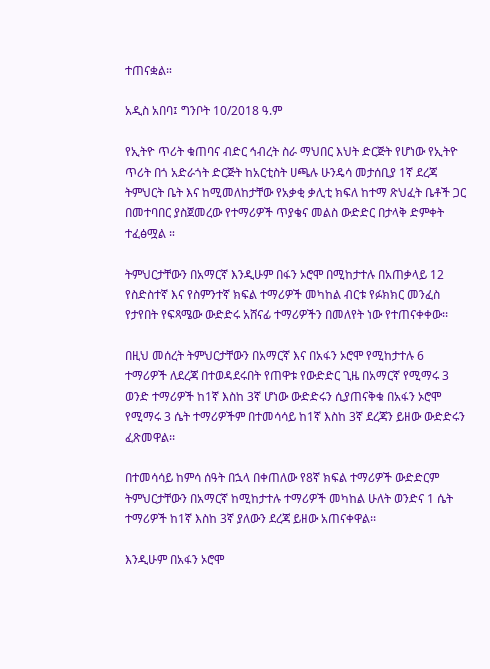ተጠናቋል።

አዲስ አበባ፤ ግንቦት 10/2018 ዓ.ም

የኢትዮ ጥሪት ቁጠባና ብድር ኅብረት ስራ ማህበር እህት ድርጅት የሆነው የኢትዮ ጥሪት በጎ አድራጎት ድርጅት ከአርቲስት ሀጫሉ ሁንዴሳ መታሰቢያ 1ኛ ደረጃ ትምህርት ቤት እና ከሚመለከታቸው የአቃቂ ቃሊቲ ክፍለ ከተማ ጽህፈት ቤቶች ጋር በመተባበር ያስጀመረው የተማሪዎች ጥያቄና መልስ ውድድር በታላቅ ድምቀት ተፈፅሟል ።

ትምህርታቸውን በአማርኛ እንዲሁም በፋን ኦሮሞ በሚከታተሉ በአጠቃላይ 12 የስድስተኛ እና የስምንተኛ ክፍል ተማሪዎች መካከል ብርቱ የፉክክር መንፈስ የታየበት የፍጻሜው ውድድሩ አሸናፊ ተማሪዎችን በመለየት ነው የተጠናቀቀው፡፡

በዚህ መሰረት ትምህርታቸውን በአማርኛ እና በአፋን ኦሮሞ የሚከታተሉ 6 ተማሪዎች ለደረጃ በተወዳደሩበት የጠዋቱ የውድድር ጊዜ በአማርኛ የሚማሩ 3 ወንድ ተማሪዎች ከ1ኛ እስከ 3ኛ ሆነው ውድድሩን ሲያጠናቅቁ በአፋን ኦሮሞ የሚማሩ 3 ሴት ተማሪዎችም በተመሳሳይ ከ1ኛ እስከ 3ኛ ደረጃን ይዘው ውድድሩን ፈጽመዋል፡፡

በተመሳሳይ ከምሳ ሰዓት በኋላ በቀጠለው የ8ኛ ክፍል ተማሪዎች ውድድርም ትምህርታቸውን በአማርኛ ከሚከታተሉ ተማሪዎች መካከል ሁለት ወንድና 1 ሴት ተማሪዎች ከ1ኛ እስከ 3ኛ ያለውን ደረጃ ይዘው አጠናቀዋል፡፡

እንዲሁም በአፋን ኦሮሞ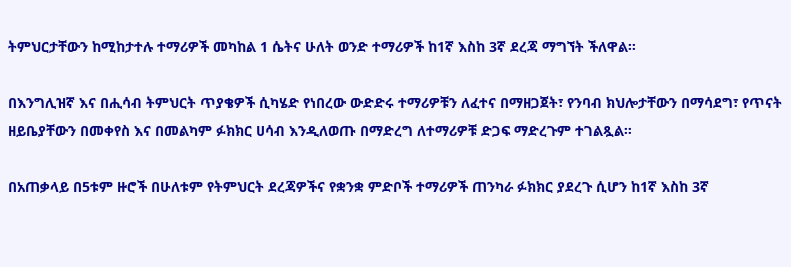ትምህርታቸውን ከሚከታተሉ ተማሪዎች መካከል 1 ሴትና ሁለት ወንድ ተማሪዎች ከ1ኛ እስከ 3ኛ ደረጃ ማግኘት ችለዋል፡፡

በእንግሊዝኛ እና በሒሳብ ትምህርት ጥያቄዎች ሲካሄድ የነበረው ውድድሩ ተማሪዎቹን ለፈተና በማዘጋጀት፣ የንባብ ክህሎታቸውን በማሳደግ፣ የጥናት ዘይቤያቸውን በመቀየስ እና በመልካም ፉክክር ሀሳብ እንዲለወጡ በማድረግ ለተማሪዎቹ ድጋፍ ማድረጉም ተገልጿል።

በአጠቃላይ በ5ቱም ዙሮች በሁለቱም የትምህርት ደረጃዎችና የቋንቋ ምድቦች ተማሪዎች ጠንካራ ፉክክር ያደረጉ ሲሆን ከ1ኛ እስከ 3ኛ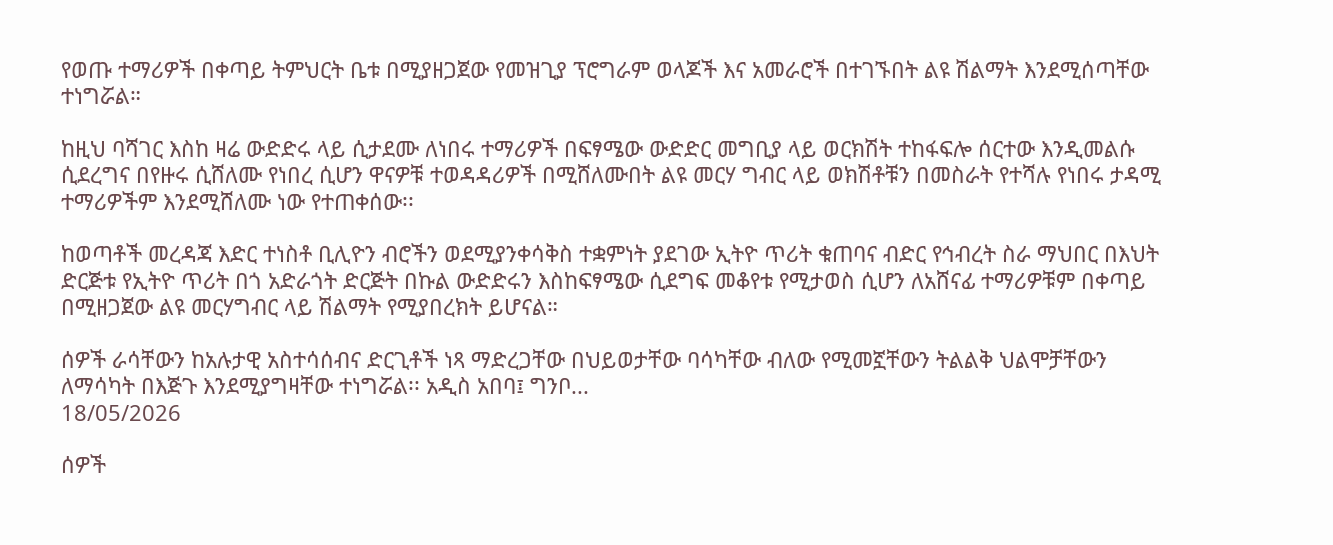የወጡ ተማሪዎች በቀጣይ ትምህርት ቤቱ በሚያዘጋጀው የመዝጊያ ፕሮግራም ወላጆች እና አመራሮች በተገኙበት ልዩ ሽልማት እንደሚሰጣቸው ተነግሯል።

ከዚህ ባሻገር እስከ ዛሬ ውድድሩ ላይ ሲታደሙ ለነበሩ ተማሪዎች በፍፃሜው ውድድር መግቢያ ላይ ወርክሽት ተከፋፍሎ ሰርተው እንዲመልሱ ሲደረግና በየዙሩ ሲሸለሙ የነበረ ሲሆን ዋናዎቹ ተወዳዳሪዎች በሚሸለሙበት ልዩ መርሃ ግብር ላይ ወክሽቶቹን በመስራት የተሻሉ የነበሩ ታዳሚ ተማሪዎችም እንደሚሸለሙ ነው የተጠቀሰው፡፡

ከወጣቶች መረዳጃ እድር ተነስቶ ቢሊዮን ብሮችን ወደሚያንቀሳቅስ ተቋምነት ያደገው ኢትዮ ጥሪት ቁጠባና ብድር የኅብረት ስራ ማህበር በእህት ድርጅቱ የኢትዮ ጥሪት በጎ አድራጎት ድርጅት በኩል ውድድሩን እስከፍፃሜው ሲደግፍ መቆየቱ የሚታወስ ሲሆን ለአሸናፊ ተማሪዎቹም በቀጣይ በሚዘጋጀው ልዩ መርሃግብር ላይ ሽልማት የሚያበረክት ይሆናል።

ሰዎች ራሳቸውን ከአሉታዊ አስተሳሰብና ድርጊቶች ነጻ ማድረጋቸው በህይወታቸው ባሳካቸው ብለው የሚመኟቸውን ትልልቅ ህልሞቻቸውን ለማሳካት በእጅጉ እንደሚያግዛቸው ተነግሯል፡፡ አዲስ አበባ፤ ግንቦ...
18/05/2026

ሰዎች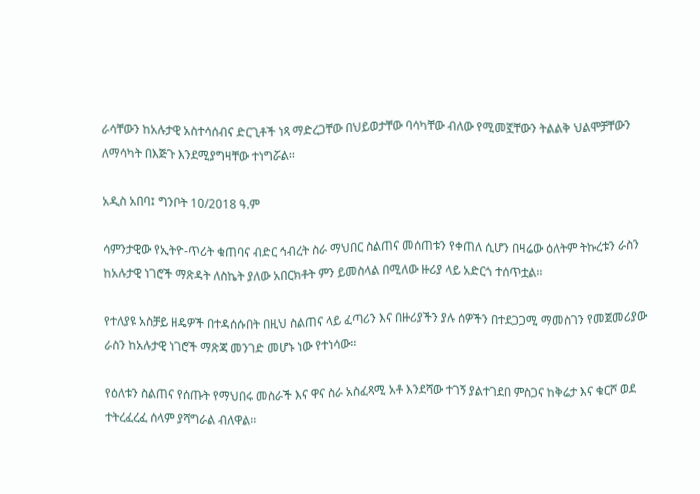ራሳቸውን ከአሉታዊ አስተሳሰብና ድርጊቶች ነጻ ማድረጋቸው በህይወታቸው ባሳካቸው ብለው የሚመኟቸውን ትልልቅ ህልሞቻቸውን ለማሳካት በእጅጉ እንደሚያግዛቸው ተነግሯል፡፡

አዲስ አበባ፤ ግንቦት 10/2018 ዓ.ም

ሳምንታዊው የኢትዮ-ጥሪት ቁጠባና ብድር ኅብረት ስራ ማህበር ስልጠና መሰጠቱን የቀጠለ ሲሆን በዛሬው ዕለትም ትኩረቱን ራስን ከአሉታዊ ነገሮች ማጽዳት ለስኬት ያለው አበርክቶት ምን ይመስላል በሚለው ዙሪያ ላይ አድርጎ ተሰጥቷል፡፡

የተለያዩ አስቻይ ዘዴዎች በተዳሰሱበት በዚህ ስልጠና ላይ ፈጣሪን እና በዙሪያችን ያሉ ሰዎችን በተደጋጋሚ ማመስገን የመጀመሪያው ራስን ከአሉታዊ ነገሮች ማጽጃ መንገድ መሆኑ ነው የተነሳው፡፡

የዕለቱን ስልጠና የሰጡት የማህበሩ መስራች እና ዋና ስራ አስፈጻሚ አቶ እንደሻው ተገኝ ያልተገደበ ምስጋና ከቅሬታ እና ቁርሾ ወደ ተትረፈረፈ ሰላም ያሻግራል ብለዋል፡፡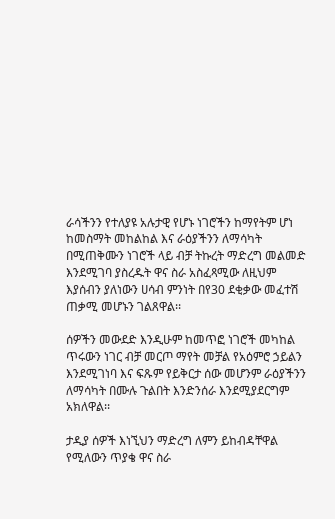ራሳችንን የተለያዩ አሉታዊ የሆኑ ነገሮችን ከማየትም ሆነ ከመስማት መከልከል እና ራዕያችንን ለማሳካት በሚጠቅሙን ነገሮች ላይ ብቻ ትኩረት ማድረግ መልመድ እንደሚገባ ያስረዱት ዋና ስራ አስፈጻሚው ለዚህም እያሰብን ያለነውን ሀሳብ ምንነት በየ30 ደቂቃው መፈተሽ ጠቃሚ መሆኑን ገልጸዋል፡፡

ሰዎችን መውደድ እንዲሁም ከመጥፎ ነገሮች መካከል ጥሩውን ነገር ብቻ መርጦ ማየት መቻል የአዕምሮ ኃይልን እንደሚገነባ እና ፍጹም የይቅርታ ሰው መሆንም ራዕያችንን ለማሳካት በሙሉ ጉልበት እንድንሰራ እንደሚያደርግም አክለዋል፡፡

ታዲያ ሰዎች እነኚህን ማድረግ ለምን ይከብዳቸዋል የሚለውን ጥያቄ ዋና ስራ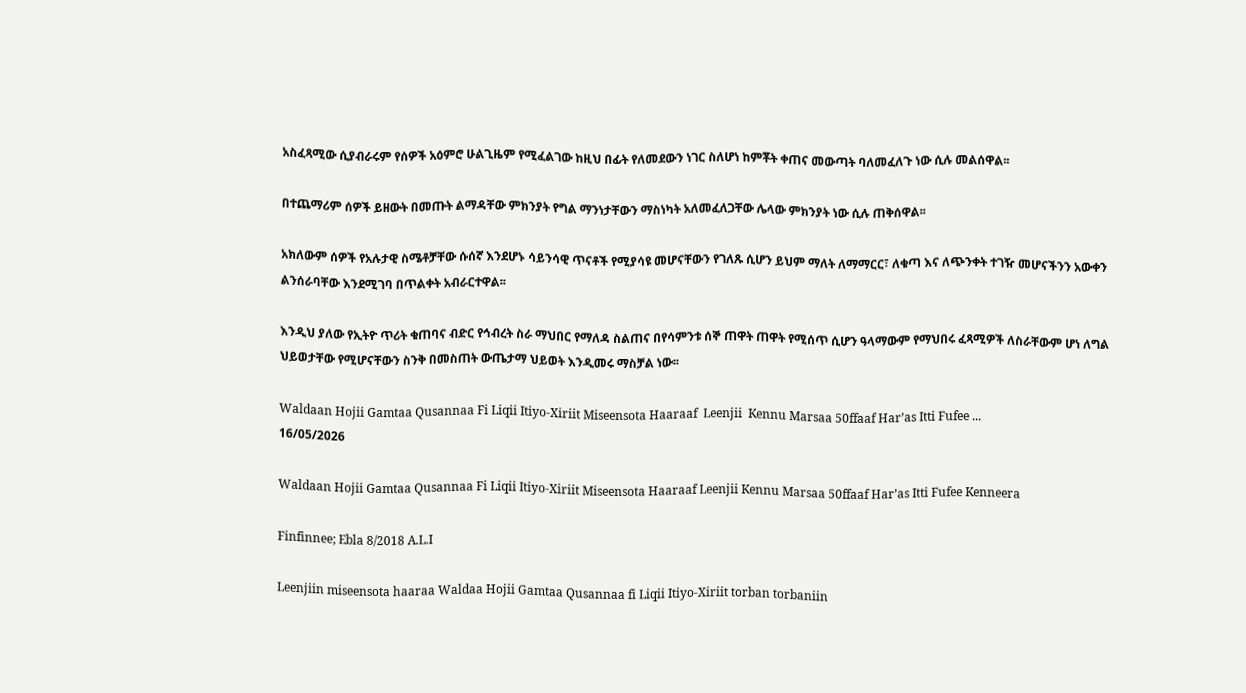አስፈጻሚው ሲያብራሩም የሰዎች አዕምሮ ሁልጊዜም የሚፈልገው ከዚህ በፊት የለመደውን ነገር ስለሆነ ከምቾት ቀጠና መውጣት ባለመፈለጉ ነው ሲሉ መልሰዋል፡፡

በተጨማሪም ሰዎች ይዘውት በመጡት ልማዳቸው ምክንያት የግል ማንነታቸውን ማስነካት አለመፈለጋቸው ሌላው ምክንያት ነው ሲሉ ጠቅሰዋል፡፡

አክለውም ሰዎች የአሉታዊ ስሜቶቻቸው ሱሰኛ እንደሆኑ ሳይንሳዊ ጥናቶች የሚያሳዩ መሆናቸውን የገለጹ ሲሆን ይህም ማለት ለማማርር፣ ለቁጣ እና ለጭንቀት ተገዥ መሆናችንን አውቀን ልንሰራባቸው እንደሚገባ በጥልቀት አብራርተዋል፡፡

እንዲህ ያለው የኢትዮ ጥሪት ቁጠባና ብድር የኅብረት ስራ ማህበር የማለዳ ስልጠና በየሳምንቱ ሰኞ ጠዋት ጠዋት የሚሰጥ ሲሆን ዓላማውም የማህበሩ ፈጻሚዎች ለስራቸውም ሆነ ለግል ህይወታቸው የሚሆናቸውን ስንቅ በመስጠት ውጤታማ ህይወት እንዲመሩ ማስቻል ነው፡፡

Waldaan Hojii Gamtaa Qusannaa Fi Liqii Itiyo-Xiriit Miseensota Haaraaf  Leenjii  Kennu Marsaa 50ffaaf Har’as Itti Fufee ...
16/05/2026

Waldaan Hojii Gamtaa Qusannaa Fi Liqii Itiyo-Xiriit Miseensota Haaraaf Leenjii Kennu Marsaa 50ffaaf Har’as Itti Fufee Kenneera

Finfinnee; Ebla 8/2018 A.L.I

Leenjiin miseensota haaraa Waldaa Hojii Gamtaa Qusannaa fi Liqii Itiyo-Xiriit torban torbaniin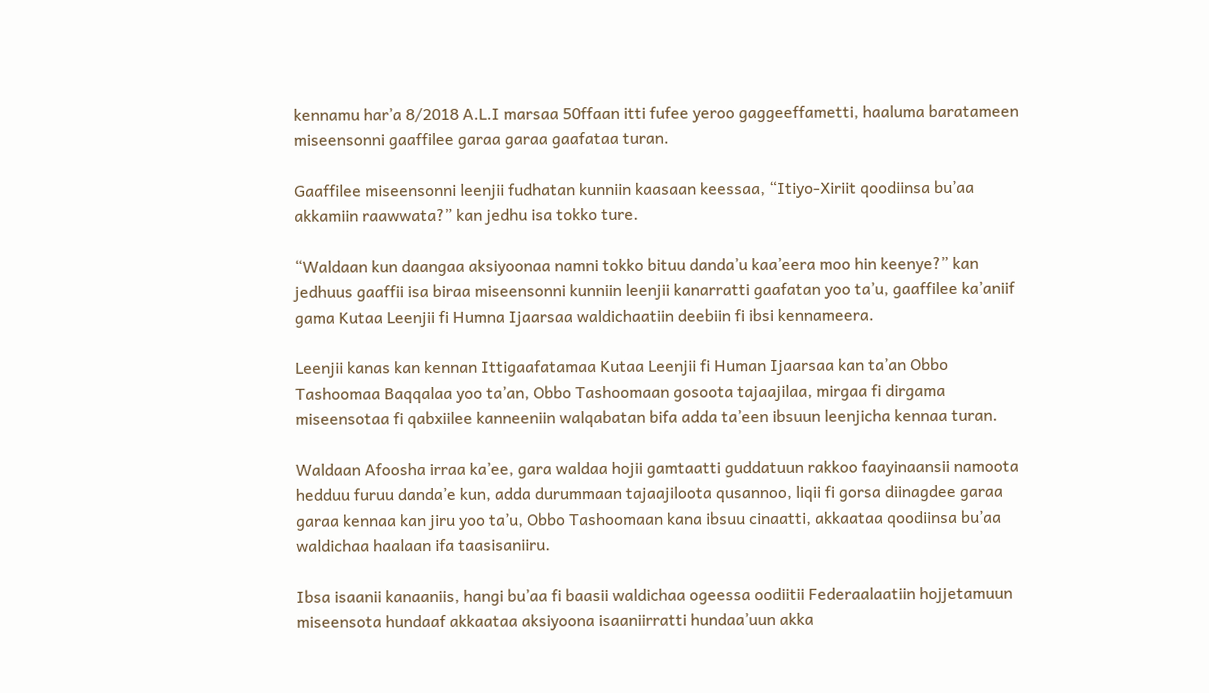kennamu har’a 8/2018 A.L.I marsaa 50ffaan itti fufee yeroo gaggeeffametti, haaluma baratameen miseensonni gaaffilee garaa garaa gaafataa turan.

Gaaffilee miseensonni leenjii fudhatan kunniin kaasaan keessaa, “Itiyo-Xiriit qoodiinsa bu’aa akkamiin raawwata?” kan jedhu isa tokko ture.

“Waldaan kun daangaa aksiyoonaa namni tokko bituu danda’u kaa’eera moo hin keenye?” kan jedhuus gaaffii isa biraa miseensonni kunniin leenjii kanarratti gaafatan yoo ta’u, gaaffilee ka’aniif gama Kutaa Leenjii fi Humna Ijaarsaa waldichaatiin deebiin fi ibsi kennameera.

Leenjii kanas kan kennan Ittigaafatamaa Kutaa Leenjii fi Human Ijaarsaa kan ta’an Obbo Tashoomaa Baqqalaa yoo ta’an, Obbo Tashoomaan gosoota tajaajilaa, mirgaa fi dirgama miseensotaa fi qabxiilee kanneeniin walqabatan bifa adda ta’een ibsuun leenjicha kennaa turan.

Waldaan Afoosha irraa ka’ee, gara waldaa hojii gamtaatti guddatuun rakkoo faayinaansii namoota hedduu furuu danda’e kun, adda durummaan tajaajiloota qusannoo, liqii fi gorsa diinagdee garaa garaa kennaa kan jiru yoo ta’u, Obbo Tashoomaan kana ibsuu cinaatti, akkaataa qoodiinsa bu’aa waldichaa haalaan ifa taasisaniiru.

Ibsa isaanii kanaaniis, hangi bu’aa fi baasii waldichaa ogeessa oodiitii Federaalaatiin hojjetamuun miseensota hundaaf akkaataa aksiyoona isaaniirratti hundaa’uun akka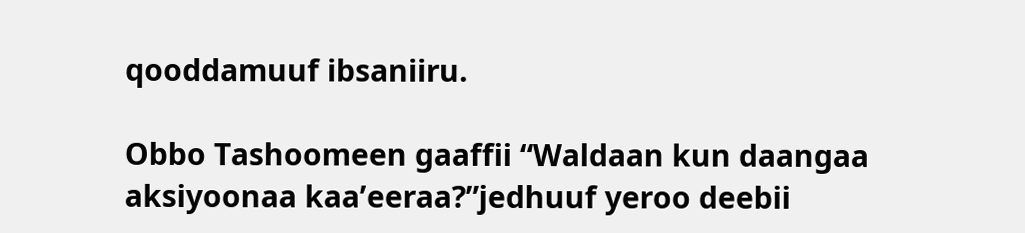qooddamuuf ibsaniiru.

Obbo Tashoomeen gaaffii “Waldaan kun daangaa aksiyoonaa kaa’eeraa?”jedhuuf yeroo deebii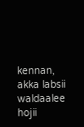kennan, akka labsii waldaalee hojii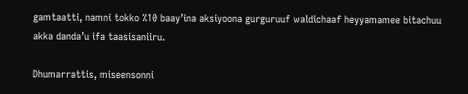gamtaatti, namni tokko %10 baay’ina aksiyoona gurguruuf waldichaaf heyyamamee bitachuu akka danda’u ifa taasisaniiru.

Dhumarrattis, miseensonni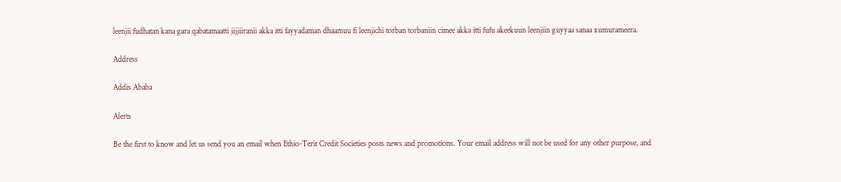leenjii fudhatan kana gara qabatamaatti jijjiiranii akka itti fayyadaman dhaamuu fi leenjichi torban torbaniin cimee akka itti fufu akeekuun leenjiin guyyaa sanaa xumurameera.

Address

Addis Ababa

Alerts

Be the first to know and let us send you an email when Ethio-Terit Credit Societies posts news and promotions. Your email address will not be used for any other purpose, and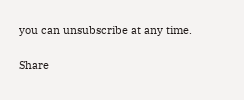you can unsubscribe at any time.

Share